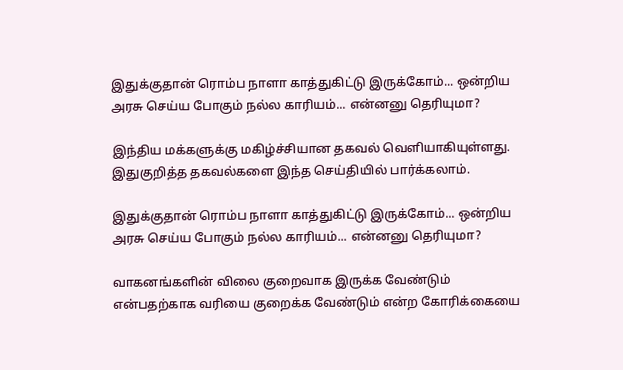இதுக்குதான் ரொம்ப நாளா காத்துகிட்டு இருக்கோம்... ஒன்றிய அரசு செய்ய போகும் நல்ல காரியம்... என்னனு தெரியுமா?

இந்திய மக்களுக்கு மகிழ்ச்சியான தகவல் வெளியாகியுள்ளது. இதுகுறித்த தகவல்களை இந்த செய்தியில் பார்க்கலாம்.

இதுக்குதான் ரொம்ப நாளா காத்துகிட்டு இருக்கோம்... ஒன்றிய அரசு செய்ய போகும் நல்ல காரியம்... என்னனு தெரியுமா?

வாகனங்களின் விலை குறைவாக இருக்க வேண்டும் என்பதற்காக வரியை குறைக்க வேண்டும் என்ற கோரிக்கையை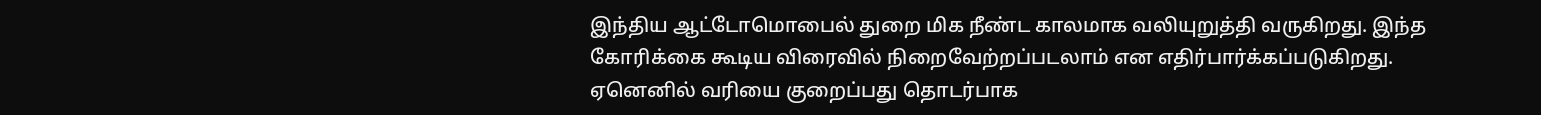இந்திய ஆட்டோமொபைல் துறை மிக நீண்ட காலமாக வலியுறுத்தி வருகிறது. இந்த கோரிக்கை கூடிய விரைவில் நிறைவேற்றப்படலாம் என எதிர்பார்க்கப்படுகிறது. ஏனெனில் வரியை குறைப்பது தொடர்பாக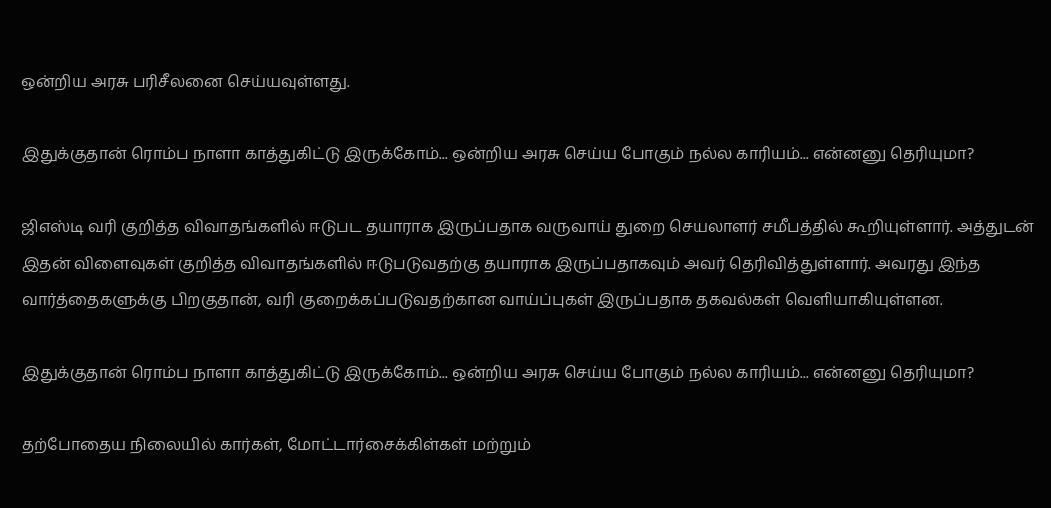ஒன்றிய அரசு பரிசீலனை செய்யவுள்ளது.

இதுக்குதான் ரொம்ப நாளா காத்துகிட்டு இருக்கோம்... ஒன்றிய அரசு செய்ய போகும் நல்ல காரியம்... என்னனு தெரியுமா?

ஜிஎஸ்டி வரி குறித்த விவாதங்களில் ஈடுபட தயாராக இருப்பதாக வருவாய் துறை செயலாளர் சமீபத்தில் கூறியுள்ளார். அத்துடன் இதன் விளைவுகள் குறித்த விவாதங்களில் ஈடுபடுவதற்கு தயாராக இருப்பதாகவும் அவர் தெரிவித்துள்ளார். அவரது இந்த வார்த்தைகளுக்கு பிறகுதான், வரி குறைக்கப்படுவதற்கான வாய்ப்புகள் இருப்பதாக தகவல்கள் வெளியாகியுள்ளன.

இதுக்குதான் ரொம்ப நாளா காத்துகிட்டு இருக்கோம்... ஒன்றிய அரசு செய்ய போகும் நல்ல காரியம்... என்னனு தெரியுமா?

தற்போதைய நிலையில் கார்கள், மோட்டார்சைக்கிள்கள் மற்றும்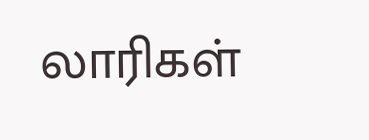லாரிகள்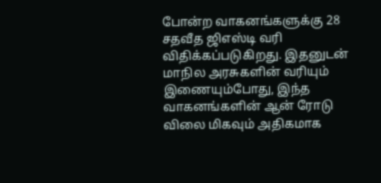போன்ற வாகனங்களுக்கு 28 சதவீத ஜிஎஸ்டி வரி விதிக்கப்படுகிறது. இதனுடன் மாநில அரசுகளின் வரியும் இணையும்போது, இந்த வாகனங்களின் ஆன் ரோடு விலை மிகவும் அதிகமாக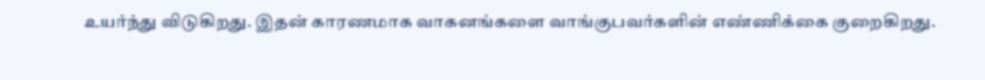உயர்ந்து விடுகிறது. இதன் காரணமாக வாகனங்களை வாங்குபவர்களின் எண்ணிக்கை குறைகிறது.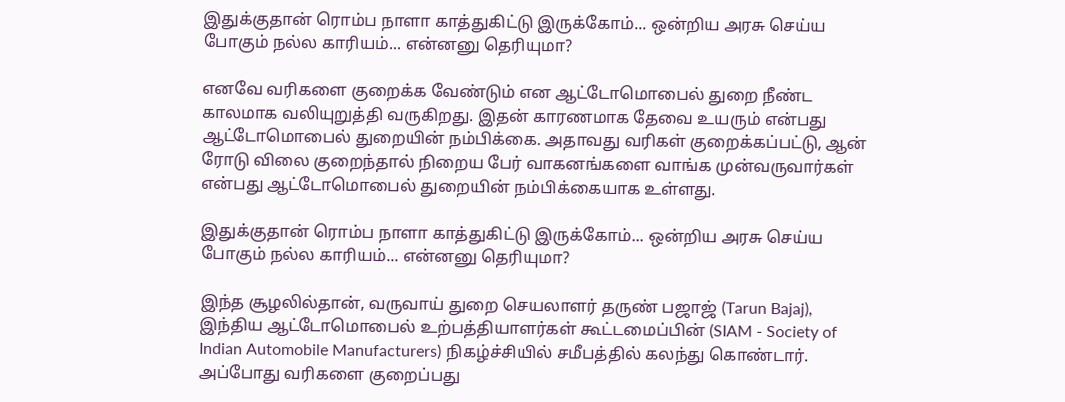இதுக்குதான் ரொம்ப நாளா காத்துகிட்டு இருக்கோம்... ஒன்றிய அரசு செய்ய போகும் நல்ல காரியம்... என்னனு தெரியுமா?

எனவே வரிகளை குறைக்க வேண்டும் என ஆட்டோமொபைல் துறை நீண்ட காலமாக வலியுறுத்தி வருகிறது. இதன் காரணமாக தேவை உயரும் என்பது ஆட்டோமொபைல் துறையின் நம்பிக்கை. அதாவது வரிகள் குறைக்கப்பட்டு, ஆன் ரோடு விலை குறைந்தால் நிறைய பேர் வாகனங்களை வாங்க முன்வருவார்கள் என்பது ஆட்டோமொபைல் துறையின் நம்பிக்கையாக உள்ளது.

இதுக்குதான் ரொம்ப நாளா காத்துகிட்டு இருக்கோம்... ஒன்றிய அரசு செய்ய போகும் நல்ல காரியம்... என்னனு தெரியுமா?

இந்த சூழலில்தான், வருவாய் துறை செயலாளர் தருண் பஜாஜ் (Tarun Bajaj), இந்திய ஆட்டோமொபைல் உற்பத்தியாளர்கள் கூட்டமைப்பின் (SIAM - Society of Indian Automobile Manufacturers) நிகழ்ச்சியில் சமீபத்தில் கலந்து கொண்டார். அப்போது வரிகளை குறைப்பது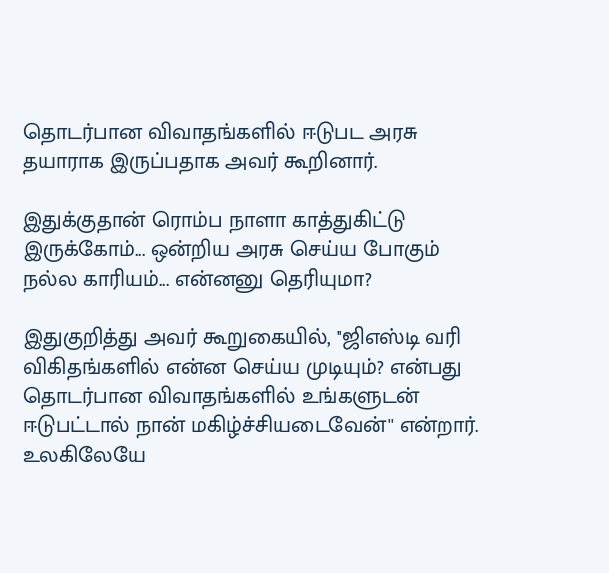தொடர்பான விவாதங்களில் ஈடுபட அரசு தயாராக இருப்பதாக அவர் கூறினார்.

இதுக்குதான் ரொம்ப நாளா காத்துகிட்டு இருக்கோம்... ஒன்றிய அரசு செய்ய போகும் நல்ல காரியம்... என்னனு தெரியுமா?

இதுகுறித்து அவர் கூறுகையில், ''ஜிஎஸ்டி வரி விகிதங்களில் என்ன செய்ய முடியும்? என்பது தொடர்பான விவாதங்களில் உங்களுடன் ஈடுபட்டால் நான் மகிழ்ச்சியடைவேன்'' என்றார். உலகிலேயே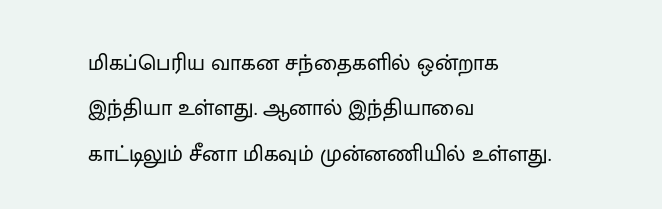மிகப்பெரிய வாகன சந்தைகளில் ஒன்றாக இந்தியா உள்ளது. ஆனால் இந்தியாவை காட்டிலும் சீனா மிகவும் முன்னணியில் உள்ளது.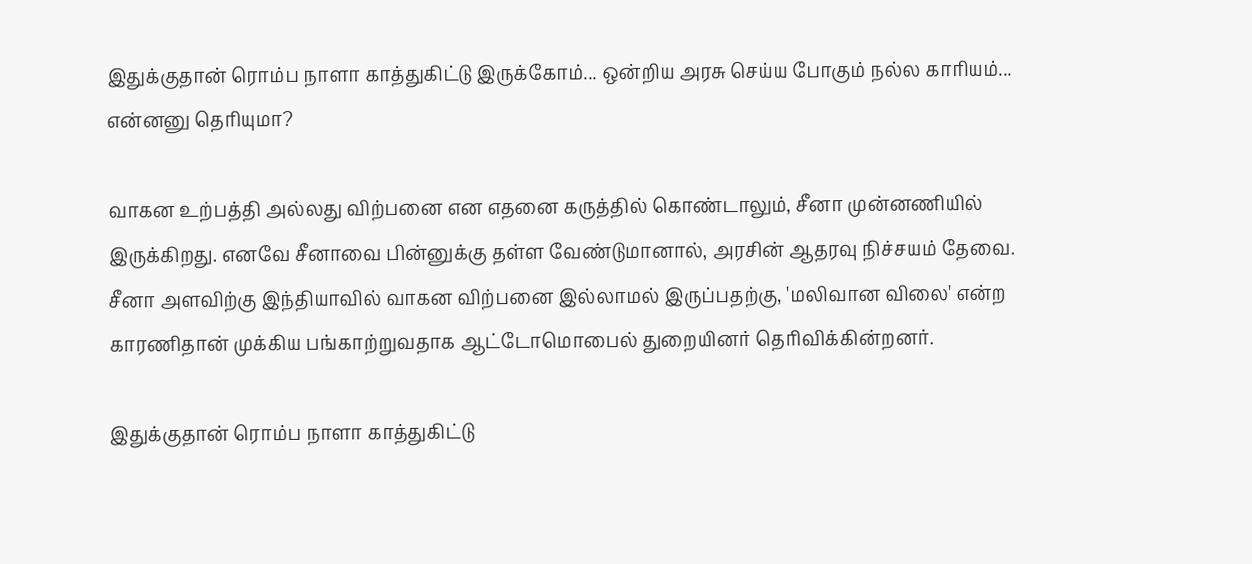இதுக்குதான் ரொம்ப நாளா காத்துகிட்டு இருக்கோம்... ஒன்றிய அரசு செய்ய போகும் நல்ல காரியம்... என்னனு தெரியுமா?

வாகன உற்பத்தி அல்லது விற்பனை என எதனை கருத்தில் கொண்டாலும், சீனா முன்னணியில் இருக்கிறது. எனவே சீனாவை பின்னுக்கு தள்ள வேண்டுமானால், அரசின் ஆதரவு நிச்சயம் தேவை. சீனா அளவிற்கு இந்தியாவில் வாகன விற்பனை இல்லாமல் இருப்பதற்கு, 'மலிவான விலை' என்ற காரணிதான் முக்கிய பங்காற்றுவதாக ஆட்டோமொபைல் துறையினர் தெரிவிக்கின்றனர்.

இதுக்குதான் ரொம்ப நாளா காத்துகிட்டு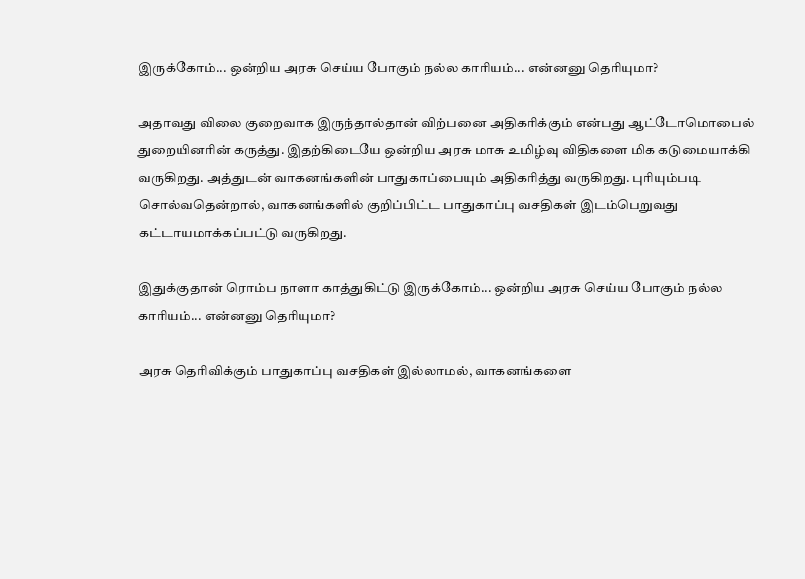இருக்கோம்... ஒன்றிய அரசு செய்ய போகும் நல்ல காரியம்... என்னனு தெரியுமா?

அதாவது விலை குறைவாக இருந்தால்தான் விற்பனை அதிகரிக்கும் என்பது ஆட்டோமொபைல் துறையினரின் கருத்து. இதற்கிடையே ஒன்றிய அரசு மாசு உமிழ்வு விதிகளை மிக கடுமையாக்கி வருகிறது. அத்துடன் வாகனங்களின் பாதுகாப்பையும் அதிகரித்து வருகிறது. புரியும்படி சொல்வதென்றால், வாகனங்களில் குறிப்பிட்ட பாதுகாப்பு வசதிகள் இடம்பெறுவது கட்டாயமாக்கப்பட்டு வருகிறது.

இதுக்குதான் ரொம்ப நாளா காத்துகிட்டு இருக்கோம்... ஒன்றிய அரசு செய்ய போகும் நல்ல காரியம்... என்னனு தெரியுமா?

அரசு தெரிவிக்கும் பாதுகாப்பு வசதிகள் இல்லாமல், வாகனங்களை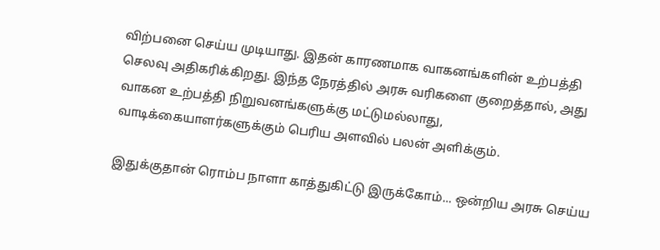விற்பனை செய்ய முடியாது. இதன் காரணமாக வாகனங்களின் உற்பத்தி செலவு அதிகரிக்கிறது. இந்த நேரத்தில் அரசு வரிகளை குறைத்தால், அது வாகன உற்பத்தி நிறுவனங்களுக்கு மட்டுமல்லாது, வாடிக்கையாளர்களுக்கும் பெரிய அளவில் பலன் அளிக்கும்.

இதுக்குதான் ரொம்ப நாளா காத்துகிட்டு இருக்கோம்... ஒன்றிய அரசு செய்ய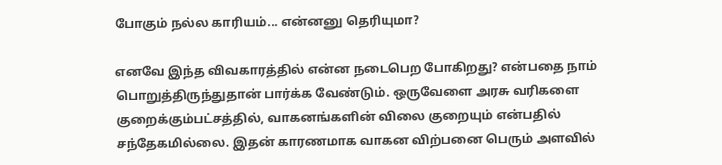போகும் நல்ல காரியம்... என்னனு தெரியுமா?

எனவே இந்த விவகாரத்தில் என்ன நடைபெற போகிறது? என்பதை நாம் பொறுத்திருந்துதான் பார்க்க வேண்டும். ஒருவேளை அரசு வரிகளை குறைக்கும்பட்சத்தில், வாகனங்களின் விலை குறையும் என்பதில் சந்தேகமில்லை. இதன் காரணமாக வாகன விற்பனை பெரும் அளவில்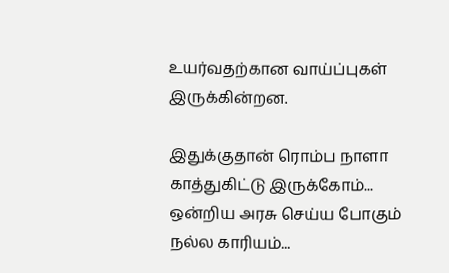உயர்வதற்கான வாய்ப்புகள் இருக்கின்றன.

இதுக்குதான் ரொம்ப நாளா காத்துகிட்டு இருக்கோம்... ஒன்றிய அரசு செய்ய போகும் நல்ல காரியம்...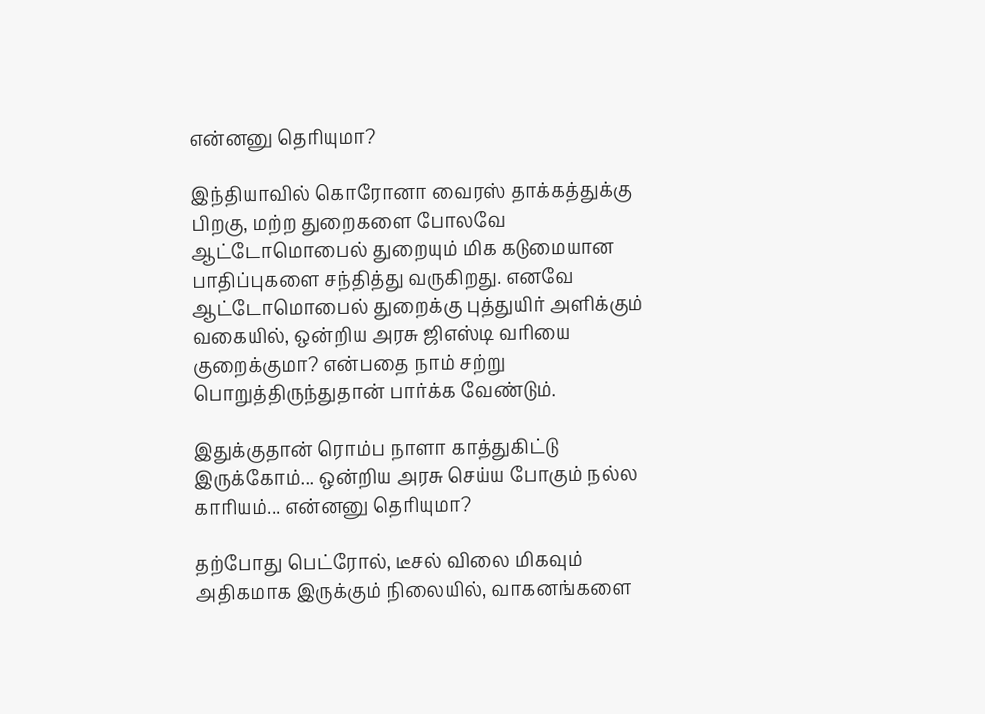என்னனு தெரியுமா?

இந்தியாவில் கொரோனா வைரஸ் தாக்கத்துக்கு பிறகு, மற்ற துறைகளை போலவே ஆட்டோமொபைல் துறையும் மிக கடுமையான பாதிப்புகளை சந்தித்து வருகிறது. எனவே ஆட்டோமொபைல் துறைக்கு புத்துயிர் அளிக்கும் வகையில், ஒன்றிய அரசு ஜிஎஸ்டி வரியை குறைக்குமா? என்பதை நாம் சற்று பொறுத்திருந்துதான் பார்க்க வேண்டும்.

இதுக்குதான் ரொம்ப நாளா காத்துகிட்டு இருக்கோம்... ஒன்றிய அரசு செய்ய போகும் நல்ல காரியம்... என்னனு தெரியுமா?

தற்போது பெட்ரோல், டீசல் விலை மிகவும் அதிகமாக இருக்கும் நிலையில், வாகனங்களை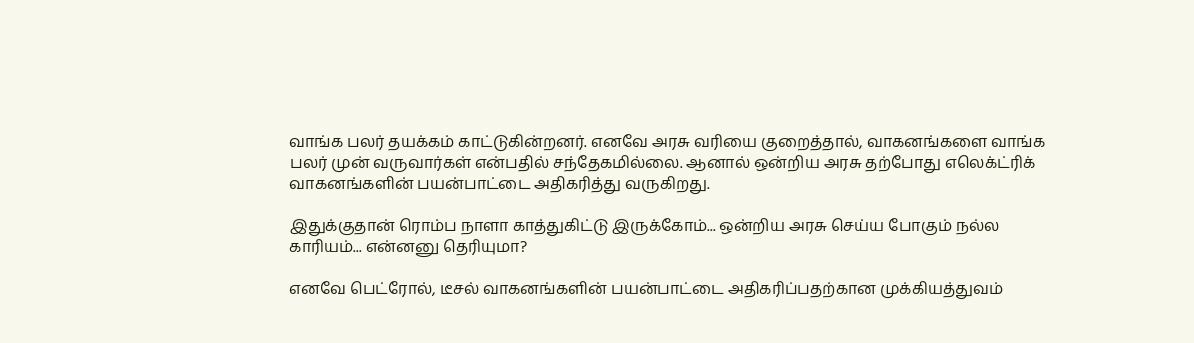வாங்க பலர் தயக்கம் காட்டுகின்றனர். எனவே அரசு வரியை குறைத்தால், வாகனங்களை வாங்க பலர் முன் வருவார்கள் என்பதில் சந்தேகமில்லை. ஆனால் ஒன்றிய அரசு தற்போது எலெக்ட்ரிக் வாகனங்களின் பயன்பாட்டை அதிகரித்து வருகிறது.

இதுக்குதான் ரொம்ப நாளா காத்துகிட்டு இருக்கோம்... ஒன்றிய அரசு செய்ய போகும் நல்ல காரியம்... என்னனு தெரியுமா?

எனவே பெட்ரோல், டீசல் வாகனங்களின் பயன்பாட்டை அதிகரிப்பதற்கான முக்கியத்துவம்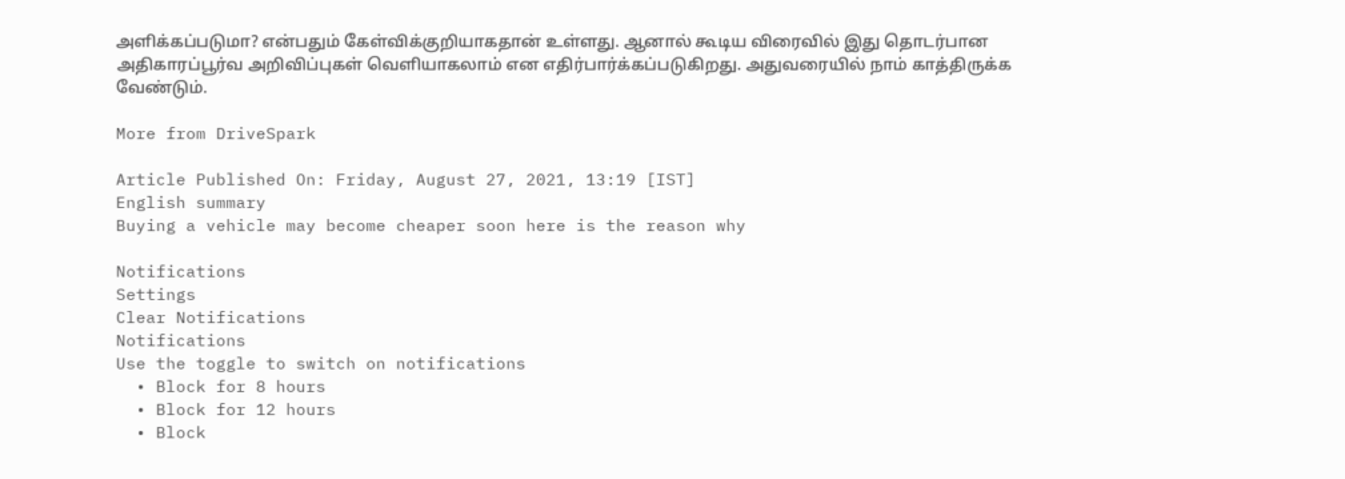அளிக்கப்படுமா? என்பதும் கேள்விக்குறியாகதான் உள்ளது. ஆனால் கூடிய விரைவில் இது தொடர்பான அதிகாரப்பூர்வ அறிவிப்புகள் வெளியாகலாம் என எதிர்பார்க்கப்படுகிறது. அதுவரையில் நாம் காத்திருக்க வேண்டும்.

More from DriveSpark

Article Published On: Friday, August 27, 2021, 13:19 [IST]
English summary
Buying a vehicle may become cheaper soon here is the reason why

Notifications
Settings
Clear Notifications
Notifications
Use the toggle to switch on notifications
  • Block for 8 hours
  • Block for 12 hours
  • Block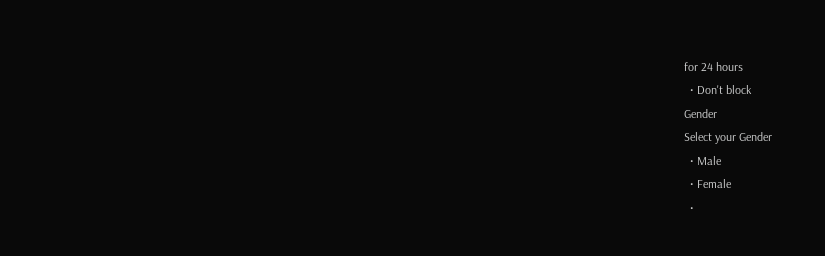for 24 hours
  • Don't block
Gender
Select your Gender
  • Male
  • Female
  •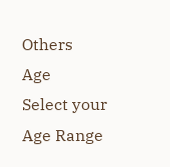Others
Age
Select your Age Range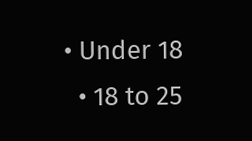• Under 18
  • 18 to 25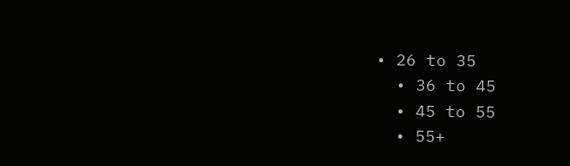• 26 to 35
  • 36 to 45
  • 45 to 55
  • 55+